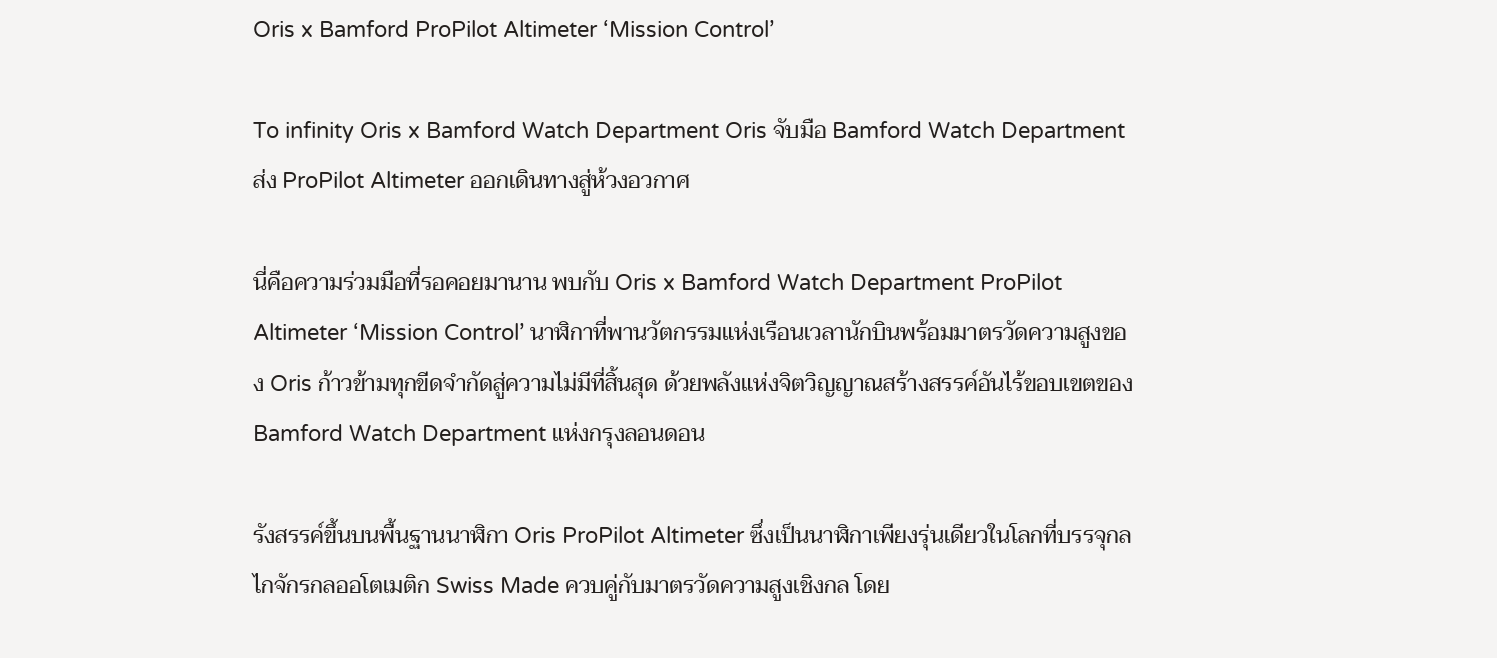Oris x Bamford ProPilot Altimeter ‘Mission Control’

To infinity Oris x Bamford Watch Department Oris จับมือ Bamford Watch Department ส่ง ProPilot Altimeter ออกเดินทางสู่ห้วงอวกาศ

นี่คือความร่วมมือที่รอคอยมานาน พบกับ Oris x Bamford Watch Department ProPilot Altimeter ‘Mission Control’ นาฬิกาที่พานวัตกรรมแห่งเรือนเวลานักบินพร้อมมาตรวัดความสูงของ Oris ก้าวข้ามทุกขีดจำกัดสู่ความไม่มีที่สิ้นสุด ด้วยพลังแห่งจิตวิญญาณสร้างสรรค์อันไร้ขอบเขตของ Bamford Watch Department แห่งกรุงลอนดอน

รังสรรค์ขึ้นบนพื้นฐานนาฬิกา Oris ProPilot Altimeter ซึ่งเป็นนาฬิกาเพียงรุ่นเดียวในโลกที่บรรจุกลไกจักรกลออโตเมติก Swiss Made ควบคู่กับมาตรวัดความสูงเชิงกล โดย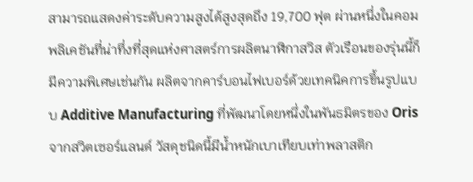สามารถแสดงค่าระดับความสูงได้สูงสุดถึง 19,700 ฟุต ผ่านหนึ่งในคอมพลิเคชันที่น่าทึ่งที่สุดแห่งศาสตร์การผลิตนาฬิกาสวิส ตัวเรือนของรุ่นนี้ก็มีความพิเศษเช่นกัน ผลิตจากคาร์บอนไฟเบอร์ด้วยเทคนิคการขึ้นรูปแบบ Additive Manufacturing ที่พัฒนาโดยหนึ่งในพันธมิตรของ Oris จากสวิตเซอร์แลนด์ วัสดุชนิดนี้มีน้ำหนักเบาเทียบเท่าพลาสติก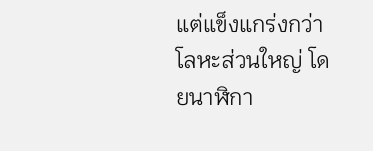แต่แข็งแกร่งกว่าโลหะส่วนใหญ่ โดยนาฬิกา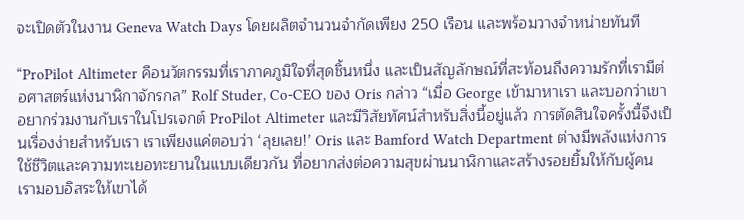จะเปิดตัวในงาน Geneva Watch Days โดยผลิตจำนวนจำกัดเพียง 250 เรือน และพร้อมวางจำหน่ายทันที

“ProPilot Altimeter คือนวัตกรรมที่เราภาคภูมิใจที่สุดชิ้นหนึ่ง และเป็นสัญลักษณ์ที่สะท้อนถึงความรักที่เรามีต่อศาสตร์แห่งนาฬิกาจักรกล” Rolf Studer, Co-CEO ของ Oris กล่าว “เมื่อ George เข้ามาหาเรา และบอกว่าเขาอยากร่วมงานกับเราในโปรเจกต์ ProPilot Altimeter และมีวิสัยทัศน์สำหรับสิ่งนี้อยู่แล้ว การตัดสินใจครั้งนี้จึงเป็นเรื่องง่ายสำหรับเรา เราเพียงแค่ตอบว่า ‘ลุยเลย!’ Oris และ Bamford Watch Department ต่างมีพลังแห่งการใช้ชีวิตและความทะเยอทะยานในแบบเดียวกัน ที่อยากส่งต่อความสุขผ่านนาฬิกาและสร้างรอยยิ้มให้กับผู้คน เรามอบอิสระให้เขาได้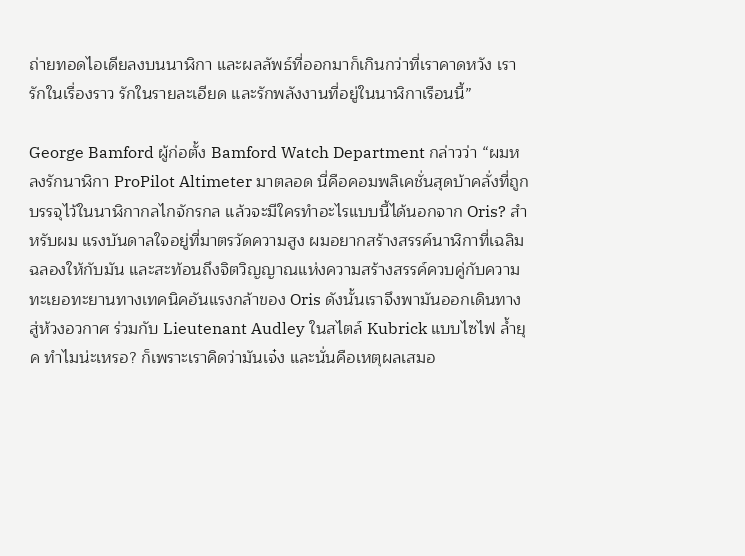ถ่ายทอดไอเดียลงบนนาฬิกา และผลลัพธ์ที่ออกมาก็เกินกว่าที่เราคาดหวัง เรารักในเรื่องราว รักในรายละเอียด และรักพลังงานที่อยู่ในนาฬิกาเรือนนี้”

George Bamford ผู้ก่อตั้ง Bamford Watch Department กล่าวว่า “ผมหลงรักนาฬิกา ProPilot Altimeter มาตลอด นี่คือคอมพลิเคชั่นสุดบ้าคลั่งที่ถูกบรรจุไว้ในนาฬิกากลไกจักรกล แล้วจะมีใครทำอะไรแบบนี้ได้นอกจาก Oris? สำหรับผม แรงบันดาลใจอยู่ที่มาตรวัดความสูง ผมอยากสร้างสรรค์นาฬิกาที่เฉลิมฉลองให้กับมัน และสะท้อนถึงจิตวิญญาณแห่งความสร้างสรรค์ควบคู่กับความทะเยอทะยานทางเทคนิคอันแรงกล้าของ Oris ดังนั้นเราจึงพามันออกเดินทางสู่ห้วงอวกาศ ร่วมกับ Lieutenant Audley ในสไตล์ Kubrick แบบไซไฟ ล้ำยุค ทำไมน่ะเหรอ? ก็เพราะเราคิดว่ามันเจ๋ง และนั่นคือเหตุผลเสมอ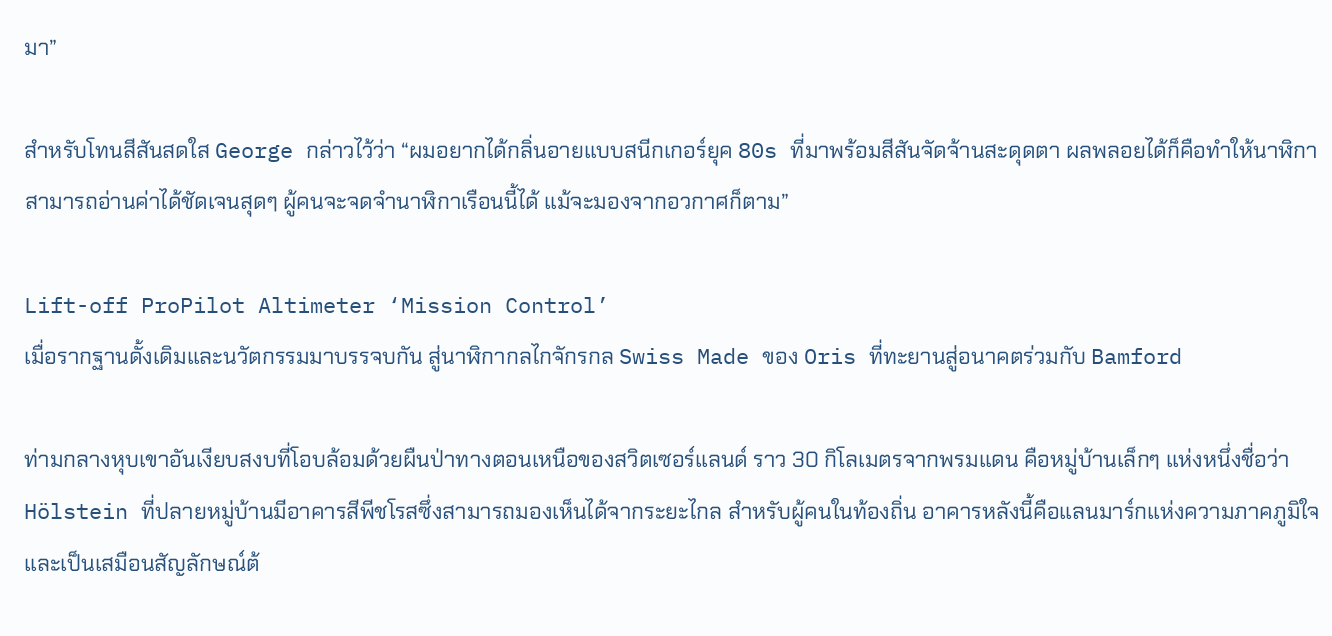มา”

สำหรับโทนสีสันสดใส George กล่าวไว้ว่า “ผมอยากได้กลิ่นอายแบบสนีกเกอร์ยุค 80s ที่มาพร้อมสีสันจัดจ้านสะดุดตา ผลพลอยได้ก็คือทำให้นาฬิกาสามารถอ่านค่าได้ชัดเจนสุดๆ ผู้คนจะจดจำนาฬิกาเรือนนี้ได้ แม้จะมองจากอวกาศก็ตาม”

Lift-off ProPilot Altimeter ‘Mission Control’
เมื่อรากฐานดั้งเดิมและนวัตกรรมมาบรรจบกัน สู่นาฬิกากลไกจักรกล Swiss Made ของ Oris ที่ทะยานสู่อนาคตร่วมกับ Bamford

ท่ามกลางหุบเขาอันเงียบสงบที่โอบล้อมด้วยผืนป่าทางตอนเหนือของสวิตเซอร์แลนด์ ราว 30 กิโลเมตรจากพรมแดน คือหมู่บ้านเล็กๆ แห่งหนึ่งชื่อว่า Hölstein ที่ปลายหมู่บ้านมีอาคารสีพีชโรสซึ่งสามารถมองเห็นได้จากระยะไกล สำหรับผู้คนในท้องถิ่น อาคารหลังนี้คือแลนมาร์กแห่งความภาคภูมิใจ และเป็นเสมือนสัญลักษณ์ต้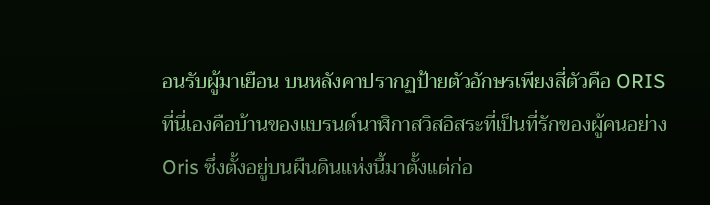อนรับผู้มาเยือน บนหลังคาปรากฏป้ายตัวอักษรเพียงสี่ตัวคือ ORIS
ที่นี่เองคือบ้านของแบรนด์นาฬิกาสวิสอิสระที่เป็นที่รักของผู้คนอย่าง Oris ซึ่งตั้งอยู่บนผืนดินแห่งนี้มาตั้งแต่ก่อ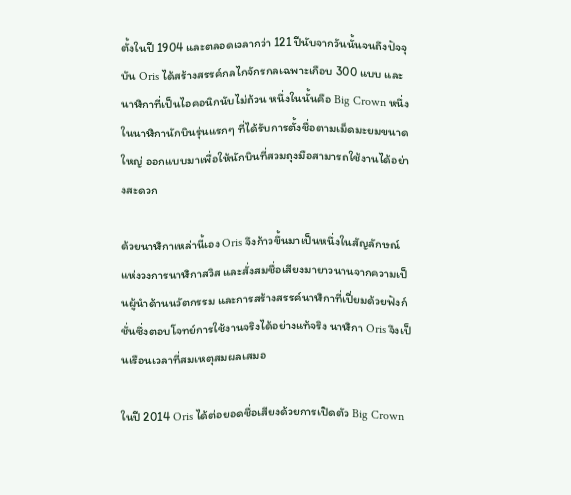ตั้งในปี 1904 และตลอดเวลากว่า 121 ปีนับจากวันนั้นจนถึงปัจจุบัน Oris ได้สร้างสรรค์กลไกจักรกลเฉพาะเกือบ 300 แบบ และนาฬิกาที่เป็นไอคอนิกนับไม่ถ้วน หนึ่งในนั้นคือ Big Crown หนึ่งในนาฬิกานักบินรุ่นแรกๆ ที่ได้รับการตั้งชื่อตามเม็ดมะยมขนาดใหญ่ ออกแบบมาเพื่อให้นักบินที่สวมถุงมือสามารถใช้งานได้อย่างสะดวก

ด้วยนาฬิกาเหล่านี้เอง Oris จึงก้าวขึ้นมาเป็นหนึ่งในสัญลักษณ์แห่งวงการนาฬิกาสวิส และสั่งสมชื่อเสียงมายาวนานจากความเป็นผู้นำด้านนวัตกรรม และการสร้างสรรค์นาฬิกาที่เปี่ยมด้วยฟังก์ชั่นซึ่งตอบโจทย์การใช้งานจริงได้อย่างแท้จริง นาฬิกา Oris จึงเป็นเรือนเวลาที่สมเหตุสมผลเสมอ

ในปี 2014 Oris ได้ต่อยอดชื่อเสียงด้วยการเปิดตัว Big Crown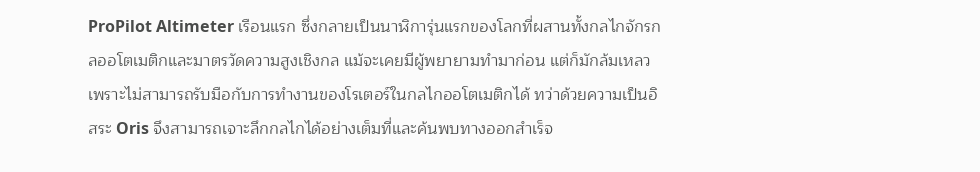ProPilot Altimeter เรือนแรก ซึ่งกลายเป็นนาฬิการุ่นแรกของโลกที่ผสานทั้งกลไกจักรกลออโตเมติกและมาตรวัดความสูงเชิงกล แม้จะเคยมีผู้พยายามทำมาก่อน แต่ก็มักล้มเหลวเพราะไม่สามารถรับมือกับการทำงานของโรเตอร์ในกลไกออโตเมติกได้ ทว่าด้วยความเป็นอิสระ Oris จึงสามารถเจาะลึกกลไกได้อย่างเต็มที่และค้นพบทางออกสำเร็จ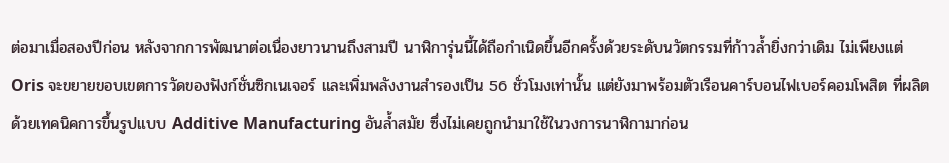ต่อมาเมื่อสองปีก่อน หลังจากการพัฒนาต่อเนื่องยาวนานถึงสามปี นาฬิการุ่นนี้ได้ถือกำเนิดขึ้นอีกครั้งด้วยระดับนวัตกรรมที่ก้าวล้ำยิ่งกว่าเดิม ไม่เพียงแต่ Oris จะขยายขอบเขตการวัดของฟังก์ชั่นซิกเนเจอร์ และเพิ่มพลังงานสำรองเป็น 56 ชั่วโมงเท่านั้น แต่ยังมาพร้อมตัวเรือนคาร์บอนไฟเบอร์คอมโพสิต ที่ผลิตด้วยเทคนิคการขึ้นรูปแบบ Additive Manufacturing อันล้ำสมัย ซึ่งไม่เคยถูกนำมาใช้ในวงการนาฬิกามาก่อน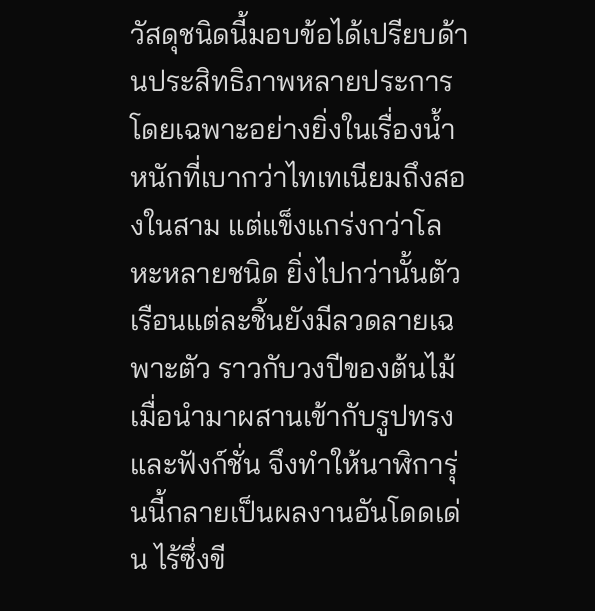วัสดุชนิดนี้มอบข้อได้เปรียบด้านประสิทธิภาพหลายประการ โดยเฉพาะอย่างยิ่งในเรื่องน้ำหนักที่เบากว่าไทเทเนียมถึงสองในสาม แต่แข็งแกร่งกว่าโลหะหลายชนิด ยิ่งไปกว่านั้นตัวเรือนแต่ละชิ้นยังมีลวดลายเฉพาะตัว ราวกับวงปีของต้นไม้ เมื่อนำมาผสานเข้ากับรูปทรงและฟังก์ชั่น จึงทำให้นาฬิการุ่นนี้กลายเป็นผลงานอันโดดเด่น ไร้ซึ่งขี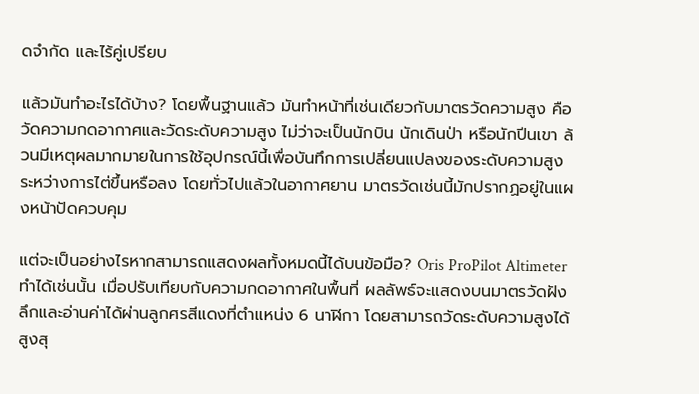ดจำกัด และไร้คู่เปรียบ

แล้วมันทำอะไรได้บ้าง? โดยพื้นฐานแล้ว มันทำหน้าที่เช่นเดียวกับมาตรวัดความสูง คือวัดความกดอากาศและวัดระดับความสูง ไม่ว่าจะเป็นนักบิน นักเดินป่า หรือนักปีนเขา ล้วนมีเหตุผลมากมายในการใช้อุปกรณ์นี้เพื่อบันทึกการเปลี่ยนแปลงของระดับความสูงระหว่างการไต่ขึ้นหรือลง โดยทั่วไปแล้วในอากาศยาน มาตรวัดเช่นนี้มักปรากฏอยู่ในแผงหน้าปัดควบคุม

แต่จะเป็นอย่างไรหากสามารถแสดงผลทั้งหมดนี้ได้บนข้อมือ? Oris ProPilot Altimeter ทำได้เช่นนั้น เมื่อปรับเทียบกับความกดอากาศในพื้นที่ ผลลัพธ์จะแสดงบนมาตรวัดฝังลึกและอ่านค่าได้ผ่านลูกศรสีแดงที่ตำแหน่ง 6 นาฬิกา โดยสามารถวัดระดับความสูงได้สูงสุ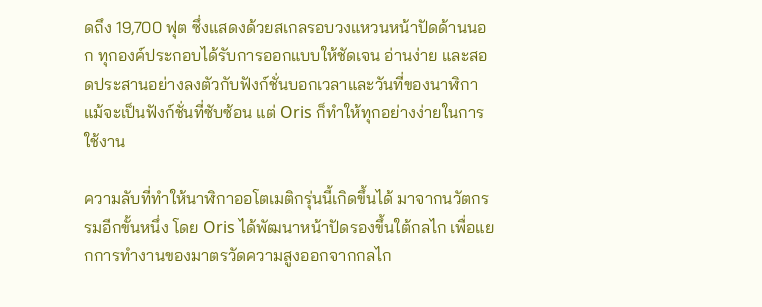ดถึง 19,700 ฟุต ซึ่งแสดงด้วยสเกลรอบวงแหวนหน้าปัดด้านนอก ทุกองค์ประกอบได้รับการออกแบบให้ชัดเจน อ่านง่าย และสอดประสานอย่างลงตัวกับฟังก์ชั่นบอกเวลาและวันที่ของนาฬิกา แม้จะเป็นฟังก์ชั่นที่ซับซ้อน แต่ Oris ก็ทำให้ทุกอย่างง่ายในการใช้งาน

ความลับที่ทำให้นาฬิกาออโตเมติกรุ่นนี้เกิดขึ้นได้ มาจากนวัตกรรมอีกขั้นหนึ่ง โดย Oris ได้พัฒนาหน้าปัดรองขึ้นใต้กลไก เพื่อแยกการทำงานของมาตรวัดความสูงออกจากกลไก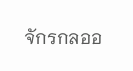จักรกลออ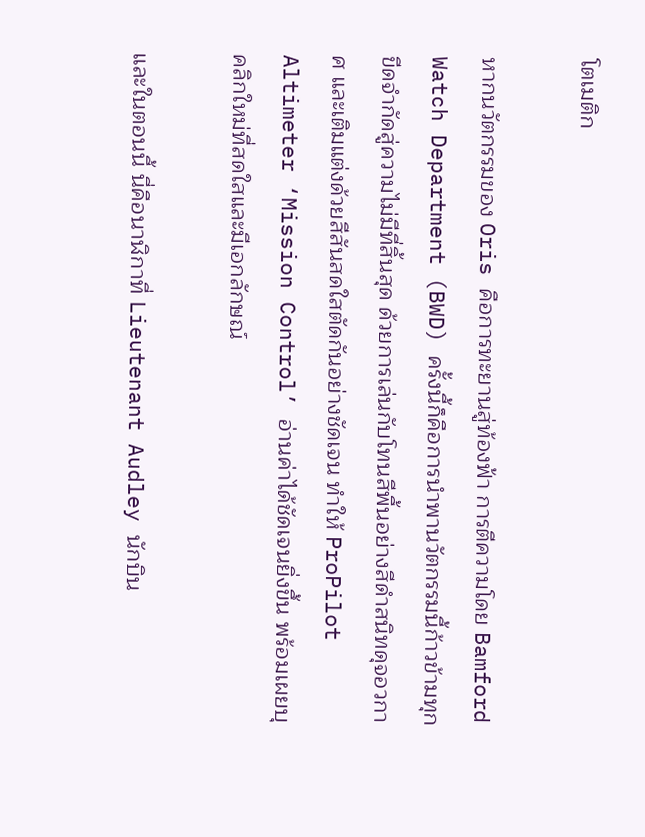โตเมติก

หากนวัตกรรมของ Oris คือการทะยานสู่ท้องฟ้า การตีความโดย Bamford Watch Department (BWD) ครั้งนี้ก็คือการนำพานวัตกรรมนี้ก้าวข้ามทุกขีดจำกัดสู่ความไม่มีที่สิ้นสุด ด้วยการเล่นกับโทนสีพื้นอย่างสีดำสนิทดุจอวกาศ และเติมแต่งด้วยสีสันสดใสตัดกันอย่างชัดเจน ทำให้ ProPilot Altimeter ‘Mission Control’ อ่านค่าได้ชัดเจนยิ่งขึ้น พร้อมเผยบุคลิกใหม่ที่สดใสและมีเอกลักษณ์

และในตอนนี้ นี่คือนาฬิกาที่ Lieutenant Audley นักบิน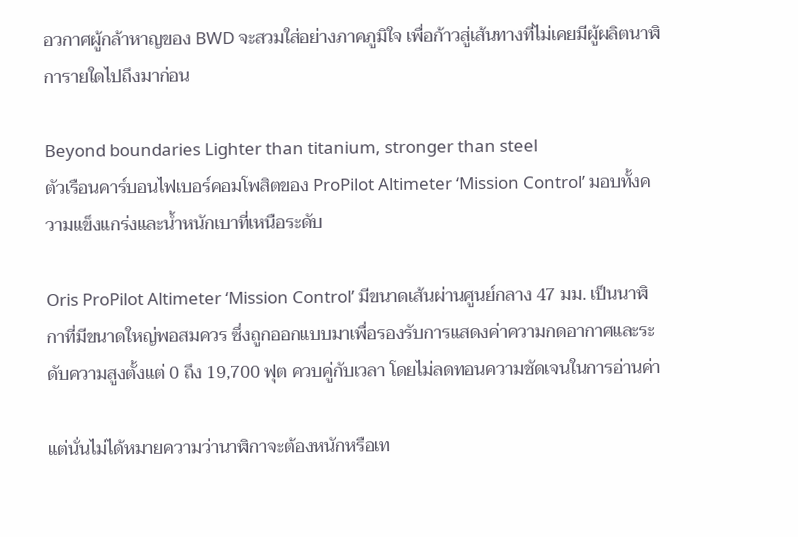อวกาศผู้กล้าหาญของ BWD จะสวมใส่อย่างภาคภูมิใจ เพื่อก้าวสู่เส้นทางที่ไม่เคยมีผู้ผลิตนาฬิการายใดไปถึงมาก่อน

Beyond boundaries Lighter than titanium, stronger than steel
ตัวเรือนคาร์บอนไฟเบอร์คอมโพสิตของ ProPilot Altimeter ‘Mission Control’ มอบทั้งความแข็งแกร่งและน้ำหนักเบาที่เหนือระดับ

Oris ProPilot Altimeter ‘Mission Control’ มีขนาดเส้นผ่านศูนย์กลาง 47 มม. เป็นนาฬิกาที่มีขนาดใหญ่พอสมควร ซึ่งถูกออกแบบมาเพื่อรองรับการแสดงค่าความกดอากาศและระดับความสูงตั้งแต่ 0 ถึง 19,700 ฟุต ควบคู่กับเวลา โดยไม่ลดทอนความชัดเจนในการอ่านค่า

แต่นั่นไม่ได้หมายความว่านาฬิกาจะต้องหนักหรือเท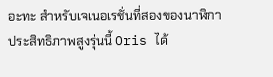อะทะ สำหรับเจเนอเรชั่นที่สองของนาฬิกาประสิทธิภาพสูงรุ่นนี้ Oris ได้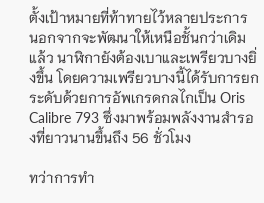ตั้งเป้าหมายที่ท้าทายไว้หลายประการ นอกจากจะพัฒนาให้เหนือชั้นกว่าเดิมแล้ว นาฬิกายังต้องเบาและเพรียวบางยิ่งขึ้น โดยความเพรียวบางนี้ได้รับการยกระดับด้วยการอัพเกรดกลไกเป็น Oris Calibre 793 ซึ่งมาพร้อมพลังงานสำรองที่ยาวนานขึ้นถึง 56 ชั่วโมง

ทว่าการทำ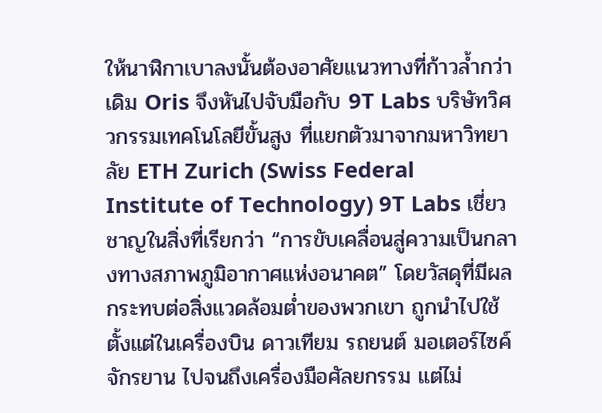ให้นาฬิกาเบาลงนั้นต้องอาศัยแนวทางที่ก้าวล้ำกว่าเดิม Oris จึงหันไปจับมือกับ 9T Labs บริษัทวิศวกรรมเทคโนโลยีขั้นสูง ที่แยกตัวมาจากมหาวิทยาลัย ETH Zurich (Swiss Federal Institute of Technology) 9T Labs เชี่ยวชาญในสิ่งที่เรียกว่า “การขับเคลื่อนสู่ความเป็นกลางทางสภาพภูมิอากาศแห่งอนาคต” โดยวัสดุที่มีผลกระทบต่อสิ่งแวดล้อมต่ำของพวกเขา ถูกนำไปใช้ตั้งแต่ในเครื่องบิน ดาวเทียม รถยนต์ มอเตอร์ไซค์ จักรยาน ไปจนถึงเครื่องมือศัลยกรรม แต่ไม่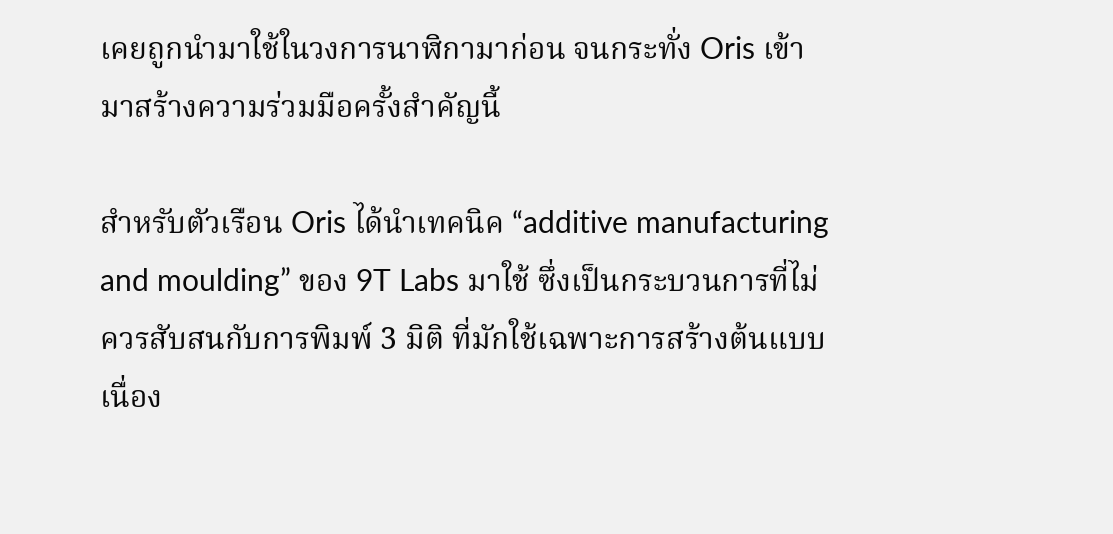เคยถูกนำมาใช้ในวงการนาฬิกามาก่อน จนกระทั่ง Oris เข้ามาสร้างความร่วมมือครั้งสำคัญนี้

สำหรับตัวเรือน Oris ได้นำเทคนิค “additive manufacturing and moulding” ของ 9T Labs มาใช้ ซึ่งเป็นกระบวนการที่ไม่ควรสับสนกับการพิมพ์ 3 มิติ ที่มักใช้เฉพาะการสร้างต้นแบบ เนื่อง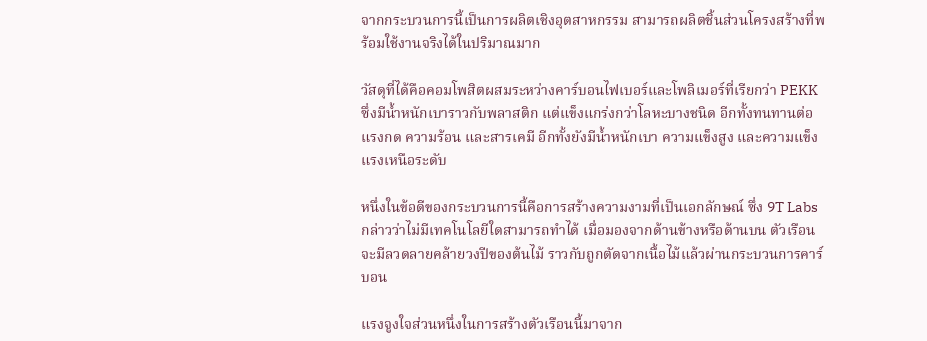จากกระบวนการนี้เป็นการผลิตเชิงอุตสาหกรรม สามารถผลิตชิ้นส่วนโครงสร้างที่พร้อมใช้งานจริงได้ในปริมาณมาก

วัสดุที่ได้คือคอมโพสิตผสมระหว่างคาร์บอนไฟเบอร์และโพลิเมอร์ที่เรียกว่า PEKK ซึ่งมีน้ำหนักเบาราวกับพลาสติก แต่แข็งแกร่งกว่าโลหะบางชนิด อีกทั้งทนทานต่อแรงกด ความร้อน และสารเคมี อีกทั้งยังมีน้ำหนักเบา ความแข็งสูง และความแข็งแรงเหนือระดับ

หนึ่งในข้อดีของกระบวนการนี้คือการสร้างความงามที่เป็นเอกลักษณ์ ซึ่ง 9T Labs กล่าวว่าไม่มีเทคโนโลยีใดสามารถทำได้ เมื่อมองจากด้านข้างหรือด้านบน ตัวเรือนจะมีลวดลายคล้ายวงปีของต้นไม้ ราวกับถูกตัดจากเนื้อไม้แล้วผ่านกระบวนการคาร์บอน

แรงจูงใจส่วนหนึ่งในการสร้างตัวเรือนนี้มาจาก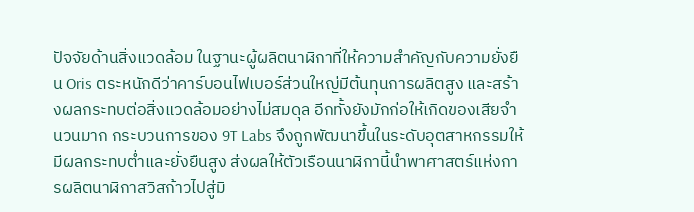ปัจจัยด้านสิ่งแวดล้อม ในฐานะผู้ผลิตนาฬิกาที่ให้ความสำคัญกับความยั่งยืน Oris ตระหนักดีว่าคาร์บอนไฟเบอร์ส่วนใหญ่มีต้นทุนการผลิตสูง และสร้างผลกระทบต่อสิ่งแวดล้อมอย่างไม่สมดุล อีกทั้งยังมักก่อให้เกิดของเสียจำนวนมาก กระบวนการของ 9T Labs จึงถูกพัฒนาขึ้นในระดับอุตสาหกรรมให้มีผลกระทบต่ำและยั่งยืนสูง ส่งผลให้ตัวเรือนนาฬิกานี้นำพาศาสตร์แห่งการผลิตนาฬิกาสวิสก้าวไปสู่มิ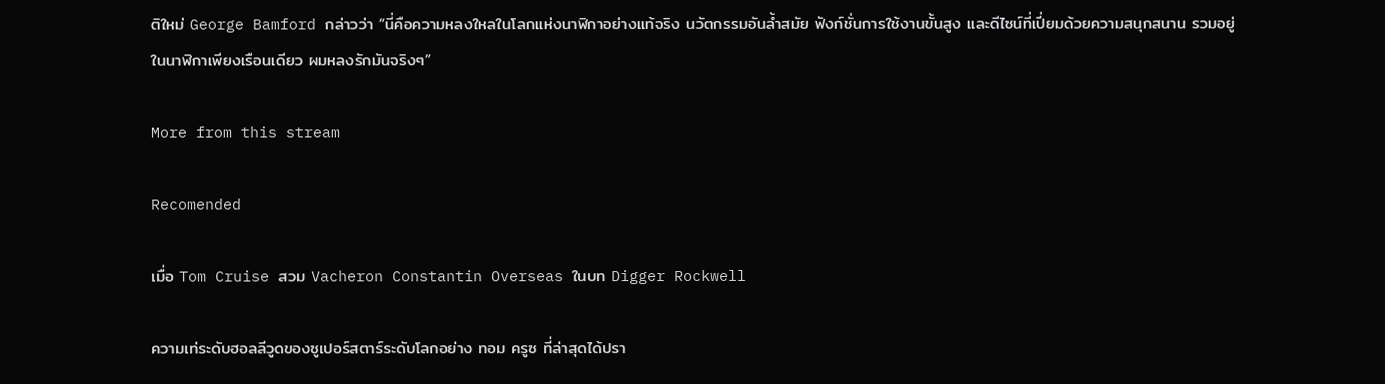ติใหม่ George Bamford กล่าวว่า “นี่คือความหลงใหลในโลกแห่งนาฬิกาอย่างแท้จริง นวัตกรรมอันล้ำสมัย ฟังก์ชั่นการใช้งานขั้นสูง และดีไซน์ที่เปี่ยมด้วยความสนุกสนาน รวมอยู่ในนาฬิกาเพียงเรือนเดียว ผมหลงรักมันจริงๆ”

More from this stream

Recomended

เมื่อ Tom Cruise สวม Vacheron Constantin Overseas ในบท Digger Rockwell

ความเท่ระดับฮอลลีวูดของซูเปอร์สตาร์ระดับโลกอย่าง ทอม ครูซ ที่ล่าสุดได้ปรา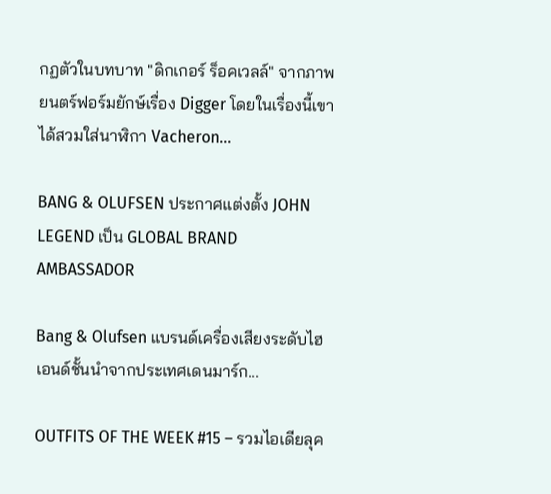กฏตัวในบทบาท "ดิกเกอร์ ร็อคเวลล์" จากภาพยนตร์ฟอร์มยักษ์เรื่อง Digger โดยในเรื่องนี้เขาได้สวมใส่นาฬิกา Vacheron...

BANG & OLUFSEN ประกาศแต่งตั้ง JOHN LEGEND เป็น GLOBAL BRAND AMBASSADOR

Bang & Olufsen แบรนด์เครื่องเสียงระดับไฮเอนด์ชั้นนำจากประเทศเดนมาร์ก...

OUTFITS OF THE WEEK #15 – รวมไอเดียลุค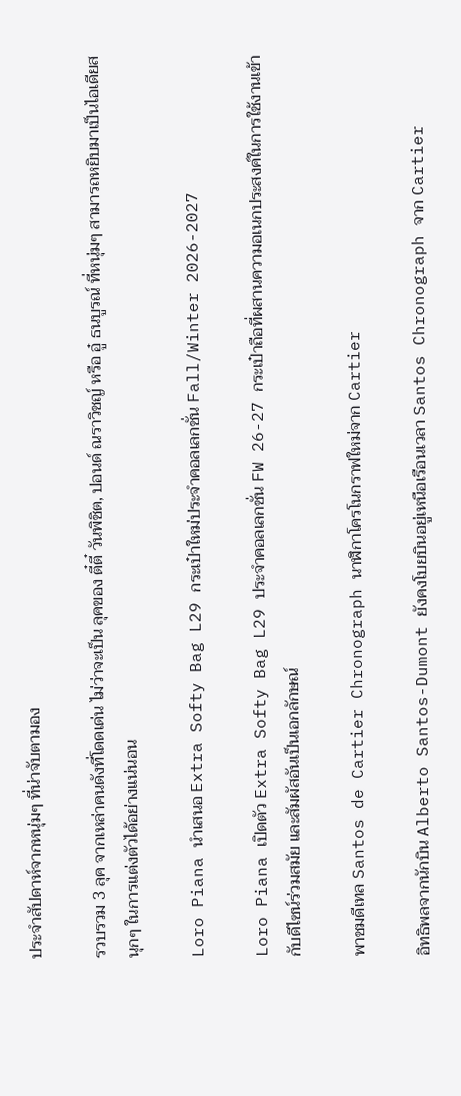ประจำสัปดาห์จากหนุ่มๆ ที่น่าจับตามอง

รวบรวม 3 ลุค จากเหล่าคนดังที่โดดเด่น ไม่ว่าจะเป็น ลุคของ ตี๋ตี๋ วันพิชิต, ปอนด์ ณราวิชญ์ หรือ อู๋ ธนบูรณ์ ที่หนุ่มๆ สามารถหยิบมาเป็นไอเดียสนุกๆ ในการแต่งตัวได้อย่างแน่นอน

Loro Piana นำเสนอ Extra Softy Bag L29 กระเป๋าใหม่ประจำคอลเลกชั่น Fall/Winter 2026-2027

Loro Piana เปิดตัว Extra Softy Bag L29 ประจำคอลเลกชั่น FW 26-27 กระเป๋าถือที่ผสานความอเนกประสงค์ในการใช้งานเข้ากับดีไซน์ร่วมสมัย และสัมผัสอันเป็นเอกลักษณ์

พาชมดีเทล Santos de Cartier Chronograph นาฬิกาโครโนกราฟใหม่จาก Cartier

อิทธิพลจากนักบิน Alberto Santos-Dumont ยังคงโบยบินอยู่เหนือเรือนเวลา Santos Chronograph จาก Cartier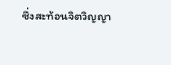ซึ่งสะท้อนจิตวิญญา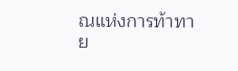ณแห่งการท้าทาย